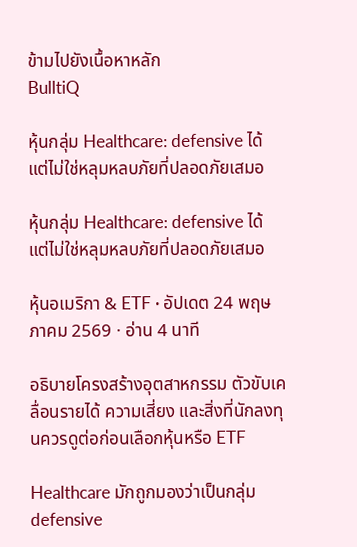ข้ามไปยังเนื้อหาหลัก
BulltiQ

หุ้นกลุ่ม Healthcare: defensive ได้ แต่ไม่ใช่หลุมหลบภัยที่ปลอดภัยเสมอ

หุ้นกลุ่ม Healthcare: defensive ได้ แต่ไม่ใช่หลุมหลบภัยที่ปลอดภัยเสมอ

หุ้นอเมริกา & ETF · อัปเดต 24 พฤษภาคม 2569 · อ่าน 4 นาที

อธิบายโครงสร้างอุตสาหกรรม ตัวขับเคลื่อนรายได้ ความเสี่ยง และสิ่งที่นักลงทุนควรดูต่อก่อนเลือกหุ้นหรือ ETF

Healthcare มักถูกมองว่าเป็นกลุ่ม defensive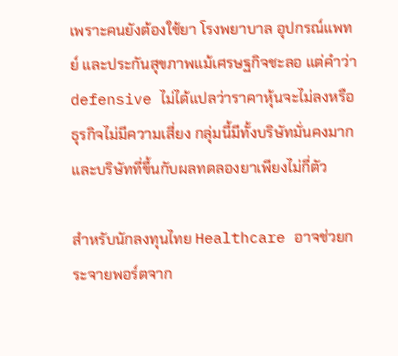เพราะคนยังต้องใช้ยา โรงพยาบาล อุปกรณ์แพทย์ และประกันสุขภาพแม้เศรษฐกิจชะลอ แต่คำว่า defensive ไม่ได้แปลว่าราคาหุ้นจะไม่ลงหรือธุรกิจไม่มีความเสี่ยง กลุ่มนี้มีทั้งบริษัทมั่นคงมากและบริษัทที่ขึ้นกับผลทดลองยาเพียงไม่กี่ตัว

สำหรับนักลงทุนไทย Healthcare อาจช่วยกระจายพอร์ตจาก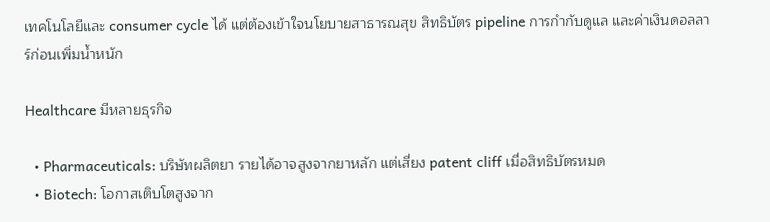เทคโนโลยีและ consumer cycle ได้ แต่ต้องเข้าใจนโยบายสาธารณสุข สิทธิบัตร pipeline การกำกับดูแล และค่าเงินดอลลาร์ก่อนเพิ่มน้ำหนัก

Healthcare มีหลายธุรกิจ

  • Pharmaceuticals: บริษัทผลิตยา รายได้อาจสูงจากยาหลัก แต่เสี่ยง patent cliff เมื่อสิทธิบัตรหมด
  • Biotech: โอกาสเติบโตสูงจาก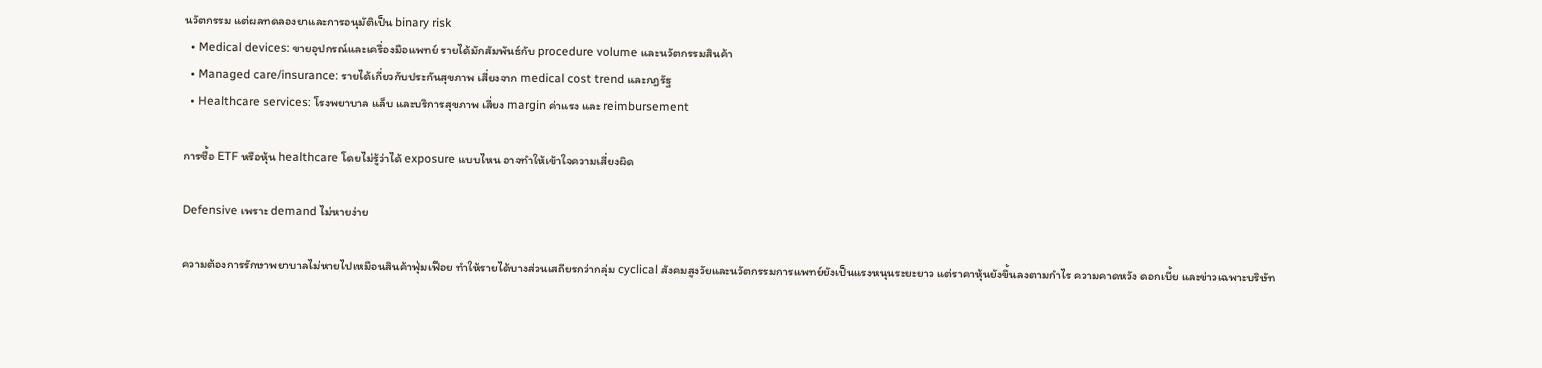นวัตกรรม แต่ผลทดลองยาและการอนุมัติเป็น binary risk
  • Medical devices: ขายอุปกรณ์และเครื่องมือแพทย์ รายได้มักสัมพันธ์กับ procedure volume และนวัตกรรมสินค้า
  • Managed care/insurance: รายได้เกี่ยวกับประกันสุขภาพ เสี่ยงจาก medical cost trend และกฎรัฐ
  • Healthcare services: โรงพยาบาล แล็บ และบริการสุขภาพ เสี่ยง margin ค่าแรง และ reimbursement

การซื้อ ETF หรือหุ้น healthcare โดยไม่รู้ว่าได้ exposure แบบไหน อาจทำให้เข้าใจความเสี่ยงผิด

Defensive เพราะ demand ไม่หายง่าย

ความต้องการรักษาพยาบาลไม่หายไปเหมือนสินค้าฟุ่มเฟือย ทำให้รายได้บางส่วนเสถียรกว่ากลุ่ม cyclical สังคมสูงวัยและนวัตกรรมการแพทย์ยังเป็นแรงหนุนระยะยาว แต่ราคาหุ้นยังขึ้นลงตามกำไร ความคาดหวัง ดอกเบี้ย และข่าวเฉพาะบริษัท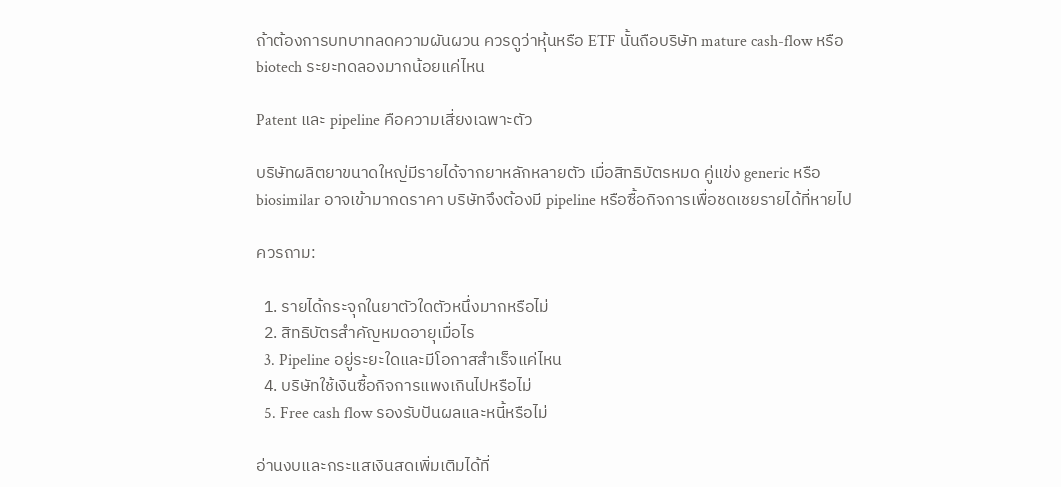ถ้าต้องการบทบาทลดความผันผวน ควรดูว่าหุ้นหรือ ETF นั้นถือบริษัท mature cash-flow หรือ biotech ระยะทดลองมากน้อยแค่ไหน

Patent และ pipeline คือความเสี่ยงเฉพาะตัว

บริษัทผลิตยาขนาดใหญ่มีรายได้จากยาหลักหลายตัว เมื่อสิทธิบัตรหมด คู่แข่ง generic หรือ biosimilar อาจเข้ามากดราคา บริษัทจึงต้องมี pipeline หรือซื้อกิจการเพื่อชดเชยรายได้ที่หายไป

ควรถาม:

  1. รายได้กระจุกในยาตัวใดตัวหนึ่งมากหรือไม่
  2. สิทธิบัตรสำคัญหมดอายุเมื่อไร
  3. Pipeline อยู่ระยะใดและมีโอกาสสำเร็จแค่ไหน
  4. บริษัทใช้เงินซื้อกิจการแพงเกินไปหรือไม่
  5. Free cash flow รองรับปันผลและหนี้หรือไม่

อ่านงบและกระแสเงินสดเพิ่มเติมได้ที่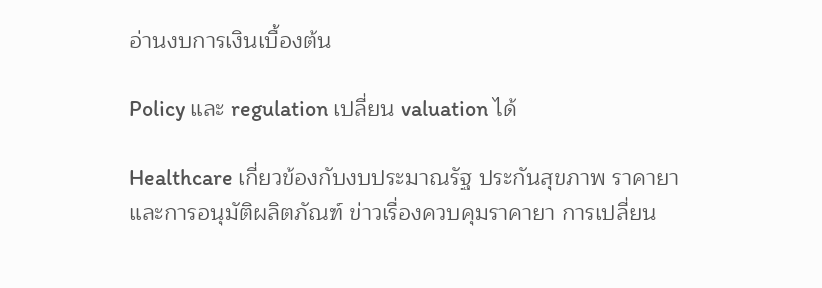อ่านงบการเงินเบื้องต้น

Policy และ regulation เปลี่ยน valuation ได้

Healthcare เกี่ยวข้องกับงบประมาณรัฐ ประกันสุขภาพ ราคายา และการอนุมัติผลิตภัณฑ์ ข่าวเรื่องควบคุมราคายา การเปลี่ยน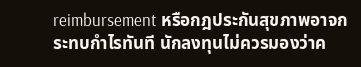reimbursement หรือกฎประกันสุขภาพอาจกระทบกำไรทันที นักลงทุนไม่ควรมองว่าค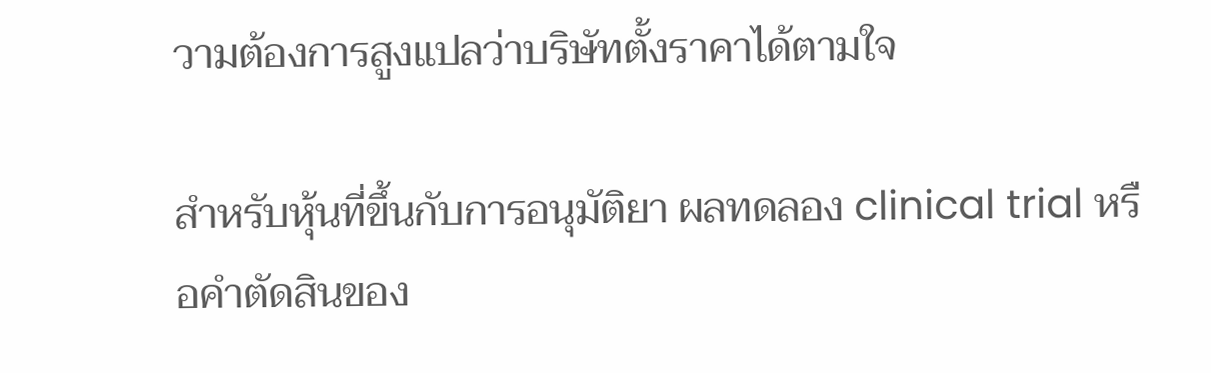วามต้องการสูงแปลว่าบริษัทตั้งราคาได้ตามใจ

สำหรับหุ้นที่ขึ้นกับการอนุมัติยา ผลทดลอง clinical trial หรือคำตัดสินของ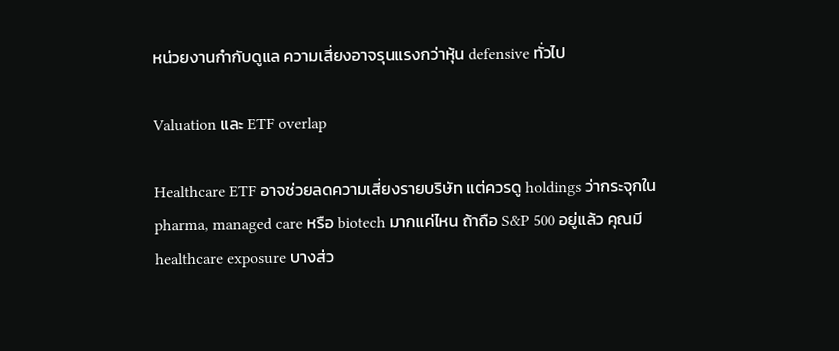หน่วยงานกำกับดูแล ความเสี่ยงอาจรุนแรงกว่าหุ้น defensive ทั่วไป

Valuation และ ETF overlap

Healthcare ETF อาจช่วยลดความเสี่ยงรายบริษัท แต่ควรดู holdings ว่ากระจุกใน pharma, managed care หรือ biotech มากแค่ไหน ถ้าถือ S&P 500 อยู่แล้ว คุณมี healthcare exposure บางส่ว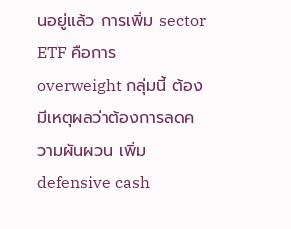นอยู่แล้ว การเพิ่ม sector ETF คือการ overweight กลุ่มนี้ ต้องมีเหตุผลว่าต้องการลดความผันผวน เพิ่ม defensive cash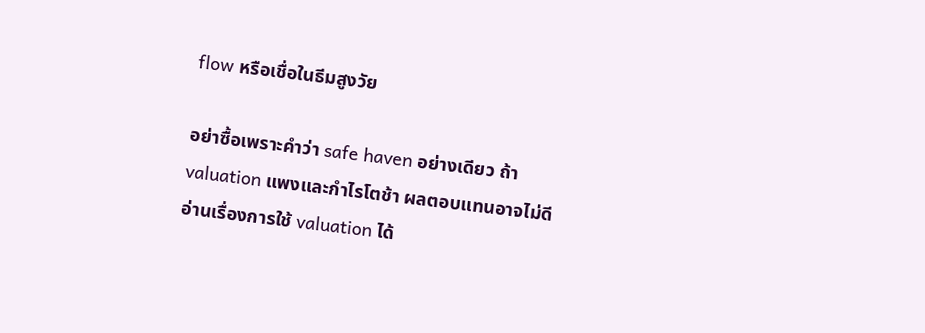flow หรือเชื่อในธีมสูงวัย

อย่าซื้อเพราะคำว่า safe haven อย่างเดียว ถ้า valuation แพงและกำไรโตช้า ผลตอบแทนอาจไม่ดี อ่านเรื่องการใช้ valuation ได้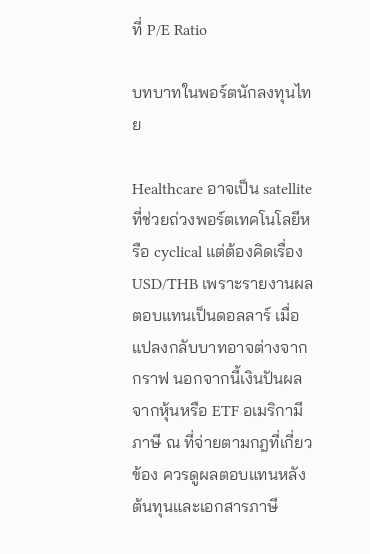ที่ P/E Ratio

บทบาทในพอร์ตนักลงทุนไทย

Healthcare อาจเป็น satellite ที่ช่วยถ่วงพอร์ตเทคโนโลยีหรือ cyclical แต่ต้องคิดเรื่อง USD/THB เพราะรายงานผลตอบแทนเป็นดอลลาร์ เมื่อแปลงกลับบาทอาจต่างจากกราฟ นอกจากนี้เงินปันผลจากหุ้นหรือ ETF อเมริกามีภาษี ณ ที่จ่ายตามกฎที่เกี่ยวข้อง ควรดูผลตอบแทนหลังต้นทุนและเอกสารภาษี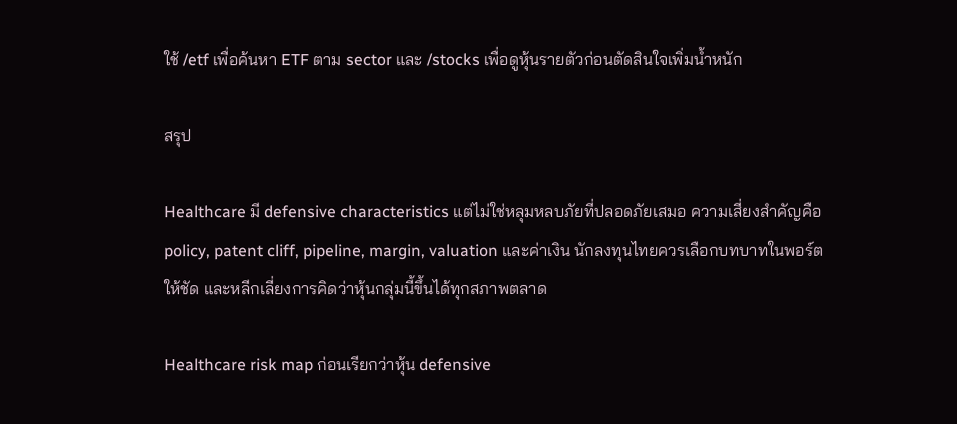ใช้ /etf เพื่อค้นหา ETF ตาม sector และ /stocks เพื่อดูหุ้นรายตัวก่อนตัดสินใจเพิ่มน้ำหนัก

สรุป

Healthcare มี defensive characteristics แต่ไม่ใช่หลุมหลบภัยที่ปลอดภัยเสมอ ความเสี่ยงสำคัญคือ policy, patent cliff, pipeline, margin, valuation และค่าเงิน นักลงทุนไทยควรเลือกบทบาทในพอร์ตให้ชัด และหลีกเลี่ยงการคิดว่าหุ้นกลุ่มนี้ขึ้นได้ทุกสภาพตลาด

Healthcare risk map ก่อนเรียกว่าหุ้น defensive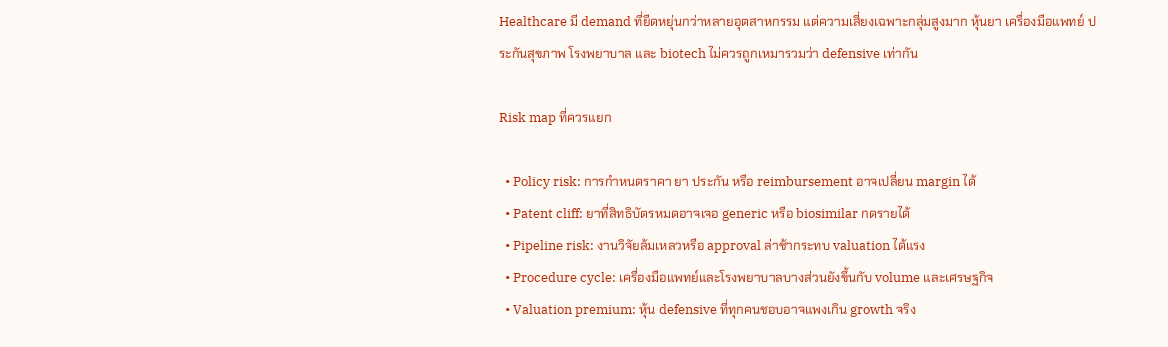Healthcare มี demand ที่ยืดหยุ่นกว่าหลายอุตสาหกรรม แต่ความเสี่ยงเฉพาะกลุ่มสูงมาก หุ้นยา เครื่องมือแพทย์ ประกันสุขภาพ โรงพยาบาล และ biotech ไม่ควรถูกเหมารวมว่า defensive เท่ากัน

Risk map ที่ควรแยก

  • Policy risk: การกำหนดราคา ยา ประกัน หรือ reimbursement อาจเปลี่ยน margin ได้
  • Patent cliff: ยาที่สิทธิบัตรหมดอาจเจอ generic หรือ biosimilar กดรายได้
  • Pipeline risk: งานวิจัยล้มเหลวหรือ approval ล่าช้ากระทบ valuation ได้แรง
  • Procedure cycle: เครื่องมือแพทย์และโรงพยาบาลบางส่วนยังขึ้นกับ volume และเศรษฐกิจ
  • Valuation premium: หุ้น defensive ที่ทุกคนชอบอาจแพงเกิน growth จริง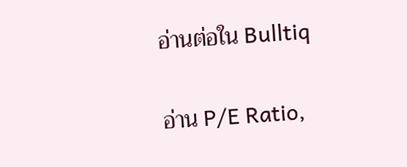อ่านต่อใน Bulltiq

อ่าน P/E Ratio,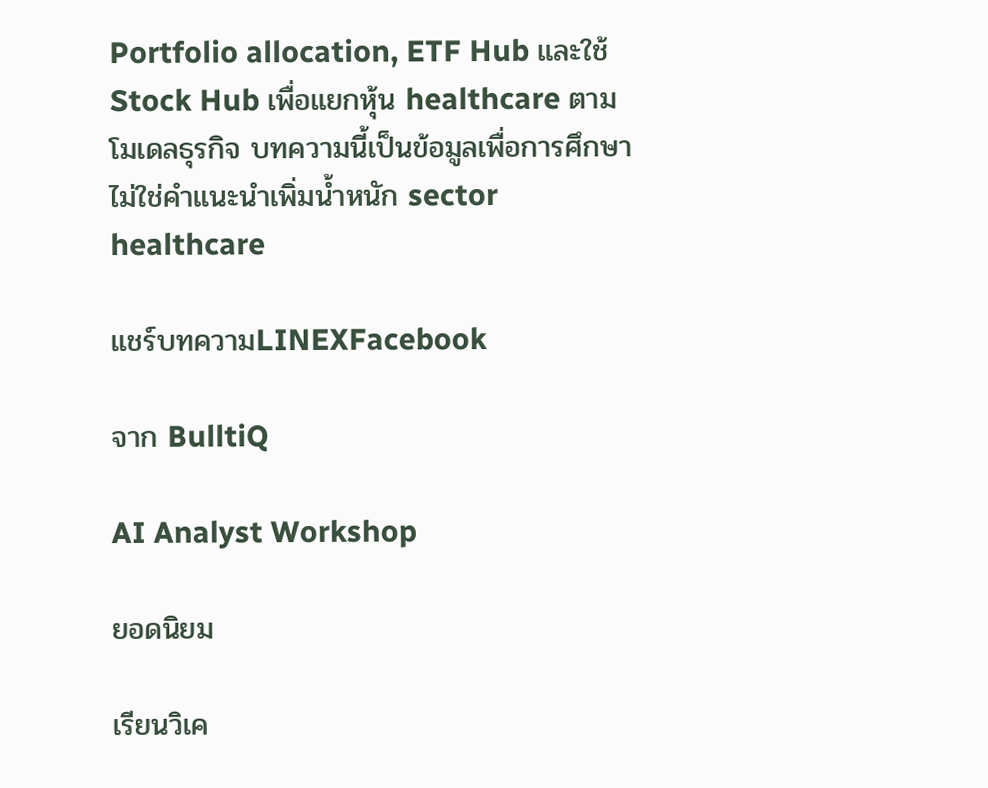Portfolio allocation, ETF Hub และใช้ Stock Hub เพื่อแยกหุ้น healthcare ตามโมเดลธุรกิจ บทความนี้เป็นข้อมูลเพื่อการศึกษา ไม่ใช่คำแนะนำเพิ่มน้ำหนัก sector healthcare

แชร์บทความLINEXFacebook

จาก BulltiQ

AI Analyst Workshop

ยอดนิยม

เรียนวิเค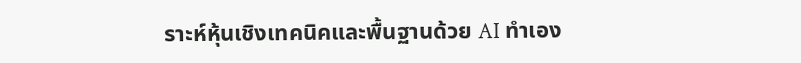ราะห์หุ้นเชิงเทคนิคและพื้นฐานด้วย AI ทำเอง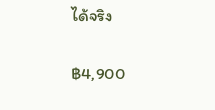ได้จริง

฿4,900